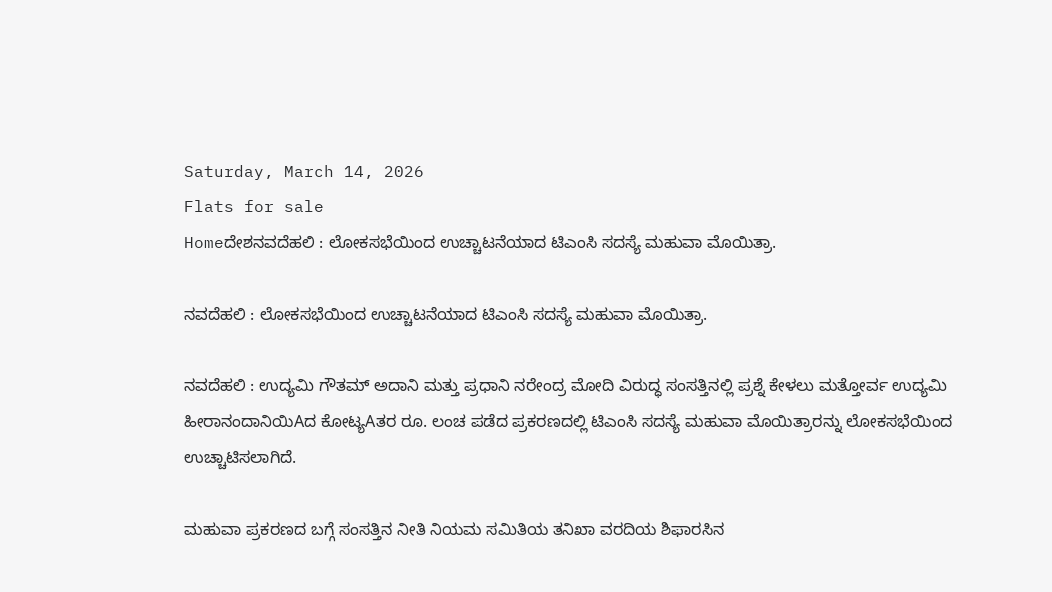Saturday, March 14, 2026
Flats for sale
Homeದೇಶನವದೆಹಲಿ : ಲೋಕಸಭೆಯಿಂದ ಉಚ್ಚಾಟನೆಯಾದ ಟಿಎಂಸಿ ಸದಸ್ಯೆ ಮಹುವಾ ಮೊಯಿತ್ರಾ.

ನವದೆಹಲಿ : ಲೋಕಸಭೆಯಿಂದ ಉಚ್ಚಾಟನೆಯಾದ ಟಿಎಂಸಿ ಸದಸ್ಯೆ ಮಹುವಾ ಮೊಯಿತ್ರಾ.

ನವದೆಹಲಿ : ಉದ್ಯಮಿ ಗೌತಮ್ ಅದಾನಿ ಮತ್ತು ಪ್ರಧಾನಿ ನರೇಂದ್ರ ಮೋದಿ ವಿರುದ್ಧ ಸಂಸತ್ತಿನಲ್ಲಿ ಪ್ರಶ್ನೆ ಕೇಳಲು ಮತ್ತೋರ್ವ ಉದ್ಯಮಿ ಹೀರಾನಂದಾನಿಯಿAದ ಕೋಟ್ಯAತರ ರೂ. ಲಂಚ ಪಡೆದ ಪ್ರಕರಣದಲ್ಲಿ ಟಿಎಂಸಿ ಸದಸ್ಯೆ ಮಹುವಾ ಮೊಯಿತ್ರಾರನ್ನು ಲೋಕಸಭೆಯಿಂದ ಉಚ್ಚಾಟಿಸಲಾಗಿದೆ.

ಮಹುವಾ ಪ್ರಕರಣದ ಬಗ್ಗೆ ಸಂಸತ್ತಿನ ನೀತಿ ನಿಯಮ ಸಮಿತಿಯ ತನಿಖಾ ವರದಿಯ ಶಿಫಾರಸಿನ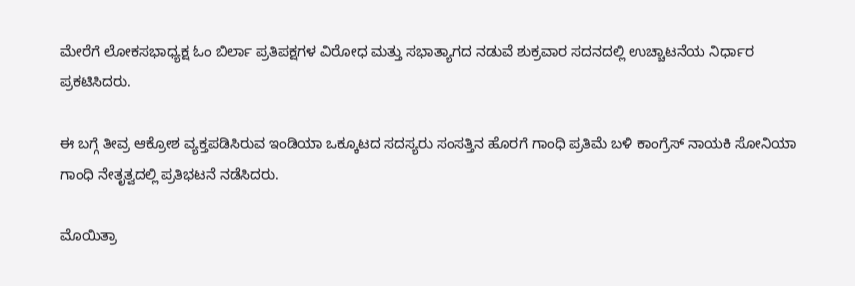ಮೇರೆಗೆ ಲೋಕಸಭಾಧ್ಯಕ್ಷ ಓಂ ಬಿರ್ಲಾ ಪ್ರತಿಪಕ್ಷಗಳ ವಿರೋಧ ಮತ್ತು ಸಭಾತ್ಯಾಗದ ನಡುವೆ ಶುಕ್ರವಾರ ಸದನದಲ್ಲಿ ಉಚ್ಚಾಟನೆಯ ನಿರ್ಧಾರ ಪ್ರಕಟಿಸಿದರು.

ಈ ಬಗ್ಗೆ ತೀವ್ರ ಆಕ್ರೋಶ ವ್ಯಕ್ತಪಡಿಸಿರುವ ಇಂಡಿಯಾ ಒಕ್ಕೂಟದ ಸದಸ್ಯರು ಸಂಸತ್ತಿನ ಹೊರಗೆ ಗಾಂಧಿ ಪ್ರತಿಮೆ ಬಳಿ ಕಾಂಗ್ರೆಸ್ ನಾಯಕಿ ಸೋನಿಯಾ ಗಾಂಧಿ ನೇತೃತ್ವದಲ್ಲಿ ಪ್ರತಿಭಟನೆ ನಡೆಸಿದರು.

ಮೊಯಿತ್ರಾ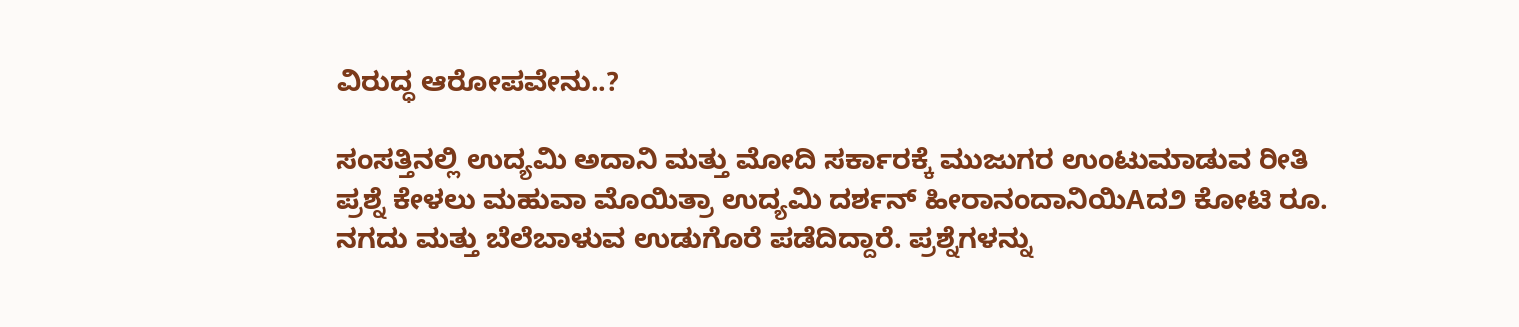ವಿರುದ್ಧ ಆರೋಪವೇನು..?

ಸಂಸತ್ತಿನಲ್ಲಿ ಉದ್ಯಮಿ ಅದಾನಿ ಮತ್ತು ಮೋದಿ ಸರ್ಕಾರಕ್ಕೆ ಮುಜುಗರ ಉಂಟುಮಾಡುವ ರೀತಿ ಪ್ರಶ್ನೆ ಕೇಳಲು ಮಹುವಾ ಮೊಯಿತ್ರಾ ಉದ್ಯಮಿ ದರ್ಶನ್ ಹೀರಾನಂದಾನಿಯಿAದ೨ ಕೋಟಿ ರೂ. ನಗದು ಮತ್ತು ಬೆಲೆಬಾಳುವ ಉಡುಗೊರೆ ಪಡೆದಿದ್ದಾರೆ. ಪ್ರಶ್ನೆಗಳನ್ನು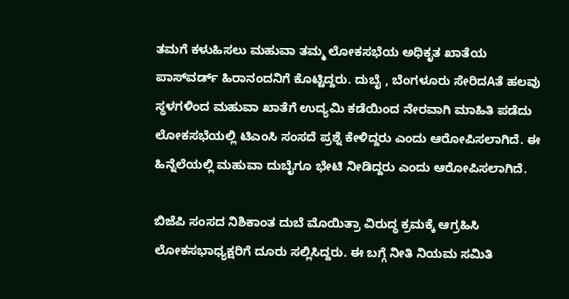ತಮಗೆ ಕಳುಹಿಸಲು ಮಹುವಾ ತಮ್ಮ ಲೋಕಸಭೆಯ ಅಧಿಕೃತ ಖಾತೆಯ ಪಾಸ್‌ವರ್ಡ್ ಹಿರಾನಂದನಿಗೆ ಕೊಟ್ಟಿದ್ದರು. ದುಬೈ , ಬೆಂಗಳೂರು ಸೇರಿದAತೆ ಹಲವು ಸ್ಥಳಗಳಿಂದ ಮಹುವಾ ಖಾತೆಗೆ ಉದ್ಯಮಿ ಕಡೆಯಿಂದ ನೇರವಾಗಿ ಮಾಹಿತಿ ಪಡೆದು ಲೋಕಸಭೆಯಲ್ಲಿ ಟಿಎಂಸಿ ಸಂಸದೆ ಪ್ರಶ್ನೆ ಕೇಳಿದ್ದರು ಎಂದು ಆರೋಪಿಸಲಾಗಿದೆ. ಈ ಹಿನ್ನೆಲೆಯಲ್ಲಿ ಮಹುವಾ ದುಬೈಗೂ ಭೇಟಿ ನೀಡಿದ್ದರು ಎಂದು ಆರೋಪಿಸಲಾಗಿದೆ.

ಬಿಜೆಪಿ ಸಂಸದ ನಿಶಿಕಾಂತ ದುಬೆ ಮೊಯಿತ್ರಾ ವಿರುದ್ಧ ಕ್ರಮಕ್ಕೆ ಆಗ್ರಹಿಸಿ ಲೋಕಸಭಾಧ್ಯಕ್ಷರಿಗೆ ದೂರು ಸಲ್ಲಿಸಿದ್ದರು. ಈ ಬಗ್ಗೆ ನೀತಿ ನಿಯಮ ಸಮಿತಿ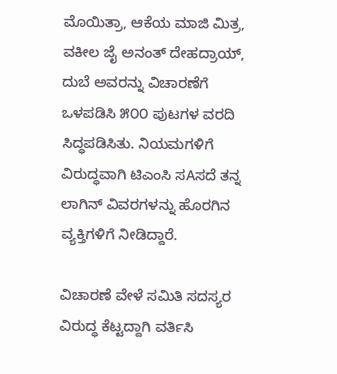ಮೊಯಿತ್ರಾ, ಆಕೆಯ ಮಾಜಿ ಮಿತ್ರ, ವಕೀಲ ಜೈ ಅನಂತ್ ದೇಹದ್ರಾಯ್, ದುಬೆ ಅವರನ್ನು ವಿಚಾರಣೆಗೆ ಒಳಪಡಿಸಿ ೫೦೦ ಪುಟಗಳ ವರದಿ ಸಿದ್ಧಪಡಿಸಿತು. ನಿಯಮಗಳಿಗೆ ವಿರುದ್ಧವಾಗಿ ಟಿಎಂಸಿ ಸAಸದೆ ತನ್ನ ಲಾಗಿನ್ ವಿವರಗಳನ್ನು ಹೊರಗಿನ ವ್ಯಕ್ತಿಗಳಿಗೆ ನೀಡಿದ್ದಾರೆ.

ವಿಚಾರಣೆ ವೇಳೆ ಸಮಿತಿ ಸದಸ್ಯರ ವಿರುದ್ಧ ಕೆಟ್ಟದ್ದಾಗಿ ವರ್ತಿಸಿ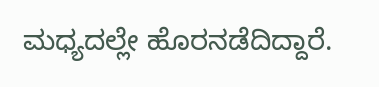ಮಧ್ಯದಲ್ಲೇ ಹೊರನಡೆದಿದ್ದಾರೆ.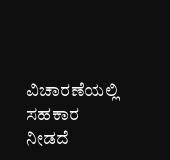ವಿಚಾರಣೆಯಲ್ಲಿ ಸಹಕಾರ ನೀಡದೆ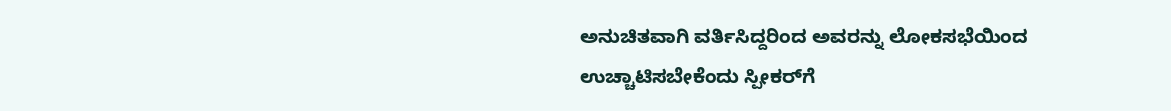ಅನುಚಿತವಾಗಿ ವರ್ತಿಸಿದ್ದರಿಂದ ಅವರನ್ನು ಲೋಕಸಭೆಯಿಂದ ಉಚ್ಚಾಟಿಸಬೇಕೆಂದು ಸ್ಪೀಕರ್‌ಗೆ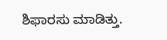ಶಿಫಾರಸು ಮಾಡಿತ್ತು.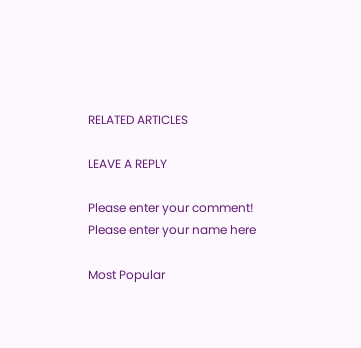RELATED ARTICLES

LEAVE A REPLY

Please enter your comment!
Please enter your name here

Most Popular